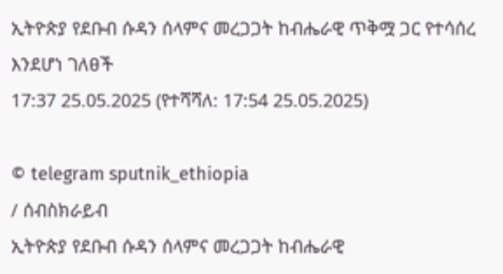ኢትዮጵያ የደቡብ ሱዳን ሰላምና መረጋጋት ከብሔራዊ ጥቅሟ ጋር የተሳሰረ እንደሆነ ገለፀች
17:37 25.05.2025 (የተሻሻለ: 17:54 25.05.2025)

© telegram sputnik_ethiopia
/ ሰብስክራይብ
ኢትዮጵያ የደቡብ ሱዳን ሰላምና መረጋጋት ከብሔራዊ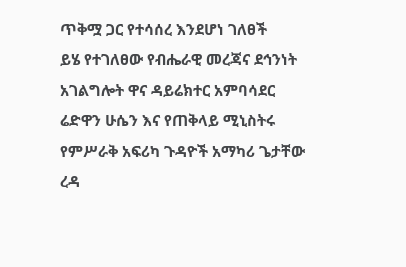ጥቅሟ ጋር የተሳሰረ እንደሆነ ገለፀች
ይሄ የተገለፀው የብሔራዊ መረጃና ደኅንነት አገልግሎት ዋና ዳይሬክተር አምባሳደር ሬድዋን ሁሴን እና የጠቅላይ ሚኒስትሩ የምሥራቅ አፍሪካ ጉዳዮች አማካሪ ጌታቸው ረዳ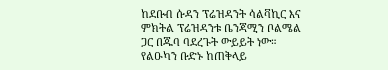ከደቡብ ሱዳን ፕሬዝዳንት ሳልቫኪር እና ምክትል ፕሬዝዳንቱ ቤንጃሚን ቦልሜል ጋር በጁባ ባደረጉት ውይይት ነው።
የልዑካን ቡድኑ ከጠቅላይ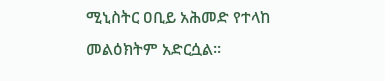ሚኒስትር ዐቢይ አሕመድ የተላከ መልዕክትም አድርሷል፡፡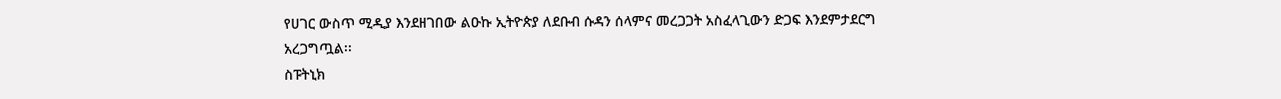የሀገር ውስጥ ሚዲያ እንደዘገበው ልዑኩ ኢትዮጵያ ለደቡብ ሱዳን ሰላምና መረጋጋት አስፈላጊውን ድጋፍ እንደምታደርግ አረጋግጧል፡፡
ስፑትኒክ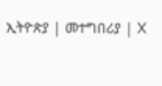ኢትዮጵያ | መተግበሪያ | X